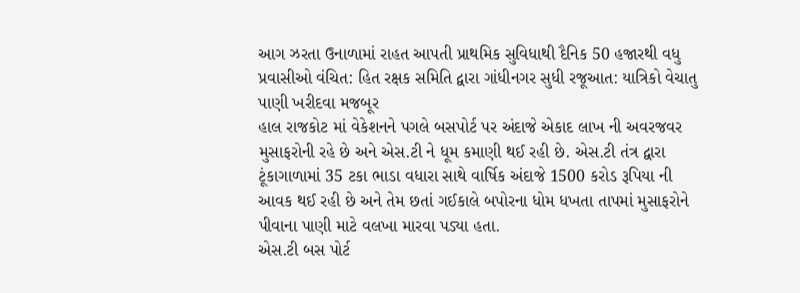આગ ઝરતા ઉનાળામાં રાહત આપતી પ્રાથમિક સુવિધાથી દૈનિક 50 હજારથી વધુ પ્રવાસીઓ વંચિત: હિત રક્ષક સમિતિ દ્વારા ગાંધીનગર સુધી રજૂઆત: યાત્રિકો વેચાતુ પાણી ખરીદવા મજબૂર
હાલ રાજકોટ માં વેકેશનને પગલે બસપોર્ટ પર અંદાજે એકાદ લાખ ની અવરજવર મુસાફરોની રહે છે અને એસ.ટી ને ધૂમ કમાણી થઈ રહી છે. એસ.ટી તંત્ર દ્વારા ટૂંકાગાળામાં 35 ટકા ભાડા વધારા સાથે વાર્ષિક અંદાજે 1500 કરોડ રૂપિયા ની આવક થઈ રહી છે અને તેમ છતાં ગઈકાલે બપોરના ધોમ ધખતા તાપમાં મુસાફરોને પીવાના પાણી માટે વલખા મારવા પડ્યા હતા.
એસ.ટી બસ પોર્ટ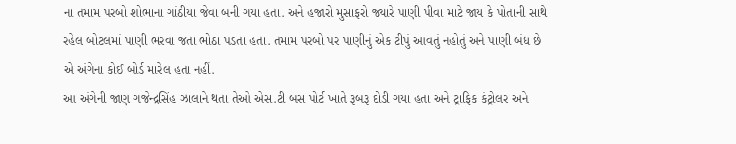ના તમામ પરબો શોભાના ગાંઠીયા જેવા બની ગયા હતા. અને હજારો મુસાફરો જ્યારે પાણી પીવા માટે જાય કે પોતાની સાથે રહેલ બોટલમાં પાણી ભરવા જતા ભોઠા પડતા હતા. તમામ પરબો પર પાણીનું એક ટીપું આવતું નહોતું અને પાણી બંધ છે એ અંગેના કોઈ બોર્ડ મારેલ હતા નહીં.
આ અંગેની જાણ ગજેન્દ્રસિંહ ઝાલાને થતા તેઓ એસ.ટી બસ પોર્ટ ખાતે રૂબરૂ દોડી ગયા હતા અને ટ્રાફિક કંટ્રોલર અને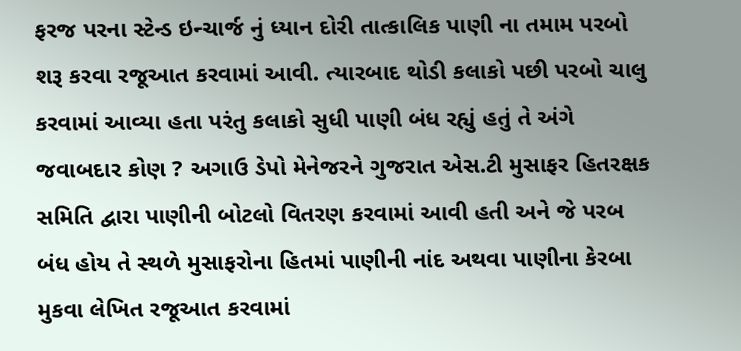ફરજ પરના સ્ટેન્ડ ઇન્ચાર્જ નું ધ્યાન દોરી તાત્કાલિક પાણી ના તમામ પરબો શરૂ કરવા રજૂઆત કરવામાં આવી. ત્યારબાદ થોડી કલાકો પછી પરબો ચાલુ કરવામાં આવ્યા હતા પરંતુ કલાકો સુધી પાણી બંધ રહ્યું હતું તે અંગે જવાબદાર કોણ ? અગાઉ ડેપો મેનેજરને ગુજરાત એસ.ટી મુસાફર હિતરક્ષક સમિતિ દ્વારા પાણીની બોટલો વિતરણ કરવામાં આવી હતી અને જે પરબ બંધ હોય તે સ્થળે મુસાફરોના હિતમાં પાણીની નાંદ અથવા પાણીના કેરબા મુકવા લેખિત રજૂઆત કરવામાં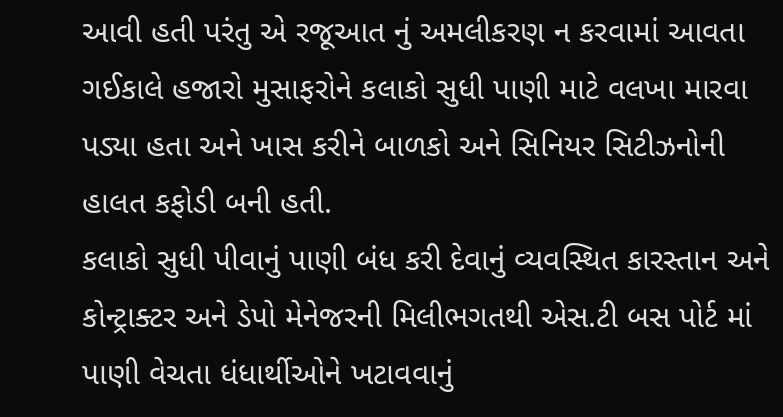આવી હતી પરંતુ એ રજૂઆત નું અમલીકરણ ન કરવામાં આવતા ગઈકાલે હજારો મુસાફરોને કલાકો સુધી પાણી માટે વલખા મારવા પડ્યા હતા અને ખાસ કરીને બાળકો અને સિનિયર સિટીઝનોની હાલત કફોડી બની હતી.
કલાકો સુધી પીવાનું પાણી બંધ કરી દેવાનું વ્યવસ્થિત કારસ્તાન અને કોન્ટ્રાક્ટર અને ડેપો મેનેજરની મિલીભગતથી એસ.ટી બસ પોર્ટ માં પાણી વેચતા ધંધાર્થીઓને ખટાવવાનું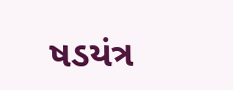ષડયંત્ર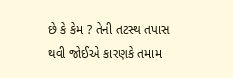છે કે કેમ ? તેની તટસ્થ તપાસ થવી જોઈએ કારણકે તમામ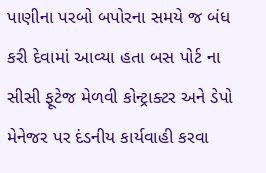પાણીના પરબો બપોરના સમયે જ બંધ કરી દેવામાં આવ્યા હતા બસ પોર્ટ ના સીસી ફૂટેજ મેળવી કોન્ટ્રાક્ટર અને ડેપો મેનેજર પર દંડનીય કાર્યવાહી કરવા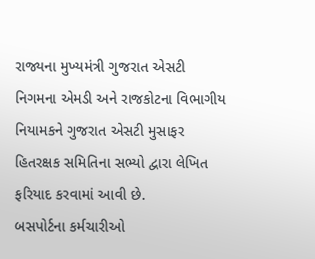રાજ્યના મુખ્યમંત્રી ગુજરાત એસટી નિગમના એમડી અને રાજકોટના વિભાગીય નિયામકને ગુજરાત એસટી મુસાફર હિતરક્ષક સમિતિના સભ્યો દ્વારા લેખિત ફરિયાદ કરવામાં આવી છે.
બસપોર્ટના કર્મચારીઓ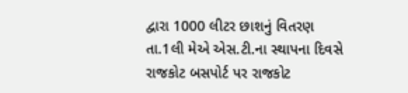દ્વારા 1000 લીટર છાશનું વિતરણ
તા.1લી મેએ એસ.ટી.ના સ્થાપના દિવસે રાજકોટ બસપોર્ટ પર રાજકોટ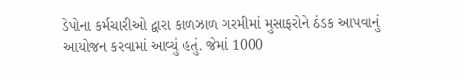ડેપોના કર્મચારીઓ દ્વારા કાળઝાળ ગરમીમાં મુસાફરોને ઠંડક આપવાનું આયોજન કરવામાં આવ્યું હતું. જેમાં 1000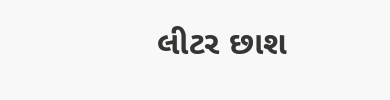લીટર છાશ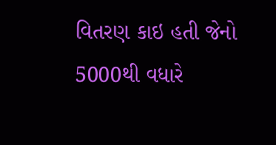વિતરણ કાઇ હતી જેનો 5000થી વધારે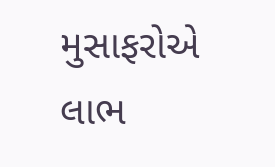મુસાફરોએ લાભ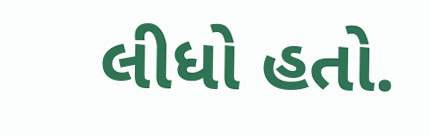લીધો હતો.